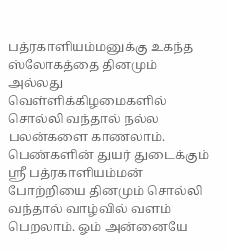பத்ரகாளியம்மனுக்கு உகந்த ஸ்லோகத்தை தினமும் அல்லது வெள்ளிக்கிழமைகளில் சொல்லி வந்தால் நல்ல பலன்களை காணலாம். பெண்களின் துயர் துடைக்கும் ஸ்ரீ பத்ரகாளியம்மன் போற்றியை தினமும் சொல்லி வந்தால் வாழ்வில் வளம் பெறலாம். ஓம் அன்னையே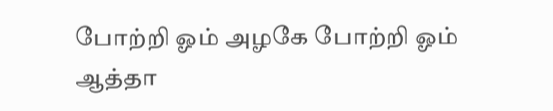போற்றி ஓம் அழகே போற்றி ஓம் ஆத்தா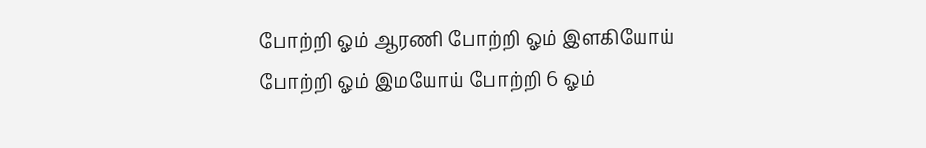போற்றி ஓம் ஆரணி போற்றி ஓம் இளகியோய் போற்றி ஓம் இமயோய் போற்றி 6 ஓம்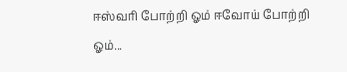ஈஸ்வரி போற்றி ஓம் ஈவோய் போற்றி ஓம்...